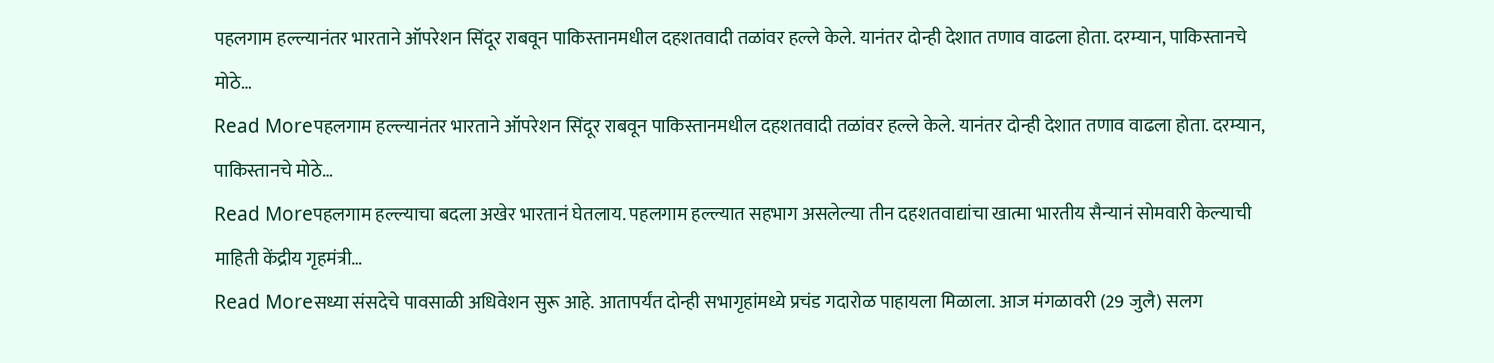पहलगाम हल्ल्यानंतर भारताने ऑपरेशन सिंदूर राबवून पाकिस्तानमधील दहशतवादी तळांवर हल्ले केले. यानंतर दोन्ही देशात तणाव वाढला होता. दरम्यान, पाकिस्तानचे मोठे…
Read Moreपहलगाम हल्ल्यानंतर भारताने ऑपरेशन सिंदूर राबवून पाकिस्तानमधील दहशतवादी तळांवर हल्ले केले. यानंतर दोन्ही देशात तणाव वाढला होता. दरम्यान, पाकिस्तानचे मोठे…
Read Moreपहलगाम हल्ल्याचा बदला अखेर भारतानं घेतलाय. पहलगाम हल्ल्यात सहभाग असलेल्या तीन दहशतवाद्यांचा खात्मा भारतीय सैन्यानं सोमवारी केल्याची माहिती केंद्रीय गृहमंत्री…
Read Moreसध्या संसदेचे पावसाळी अधिवेशन सुरू आहे. आतापर्यंत दोन्ही सभागृहांमध्ये प्रचंड गदारोळ पाहायला मिळाला. आज मंगळावरी (29 जुलै) सलग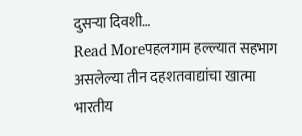दुसऱ्या दिवशी…
Read Moreपहलगाम हल्ल्यात सहभाग असलेल्या तीन दहशतवाद्यांचा खात्मा भारतीय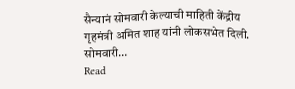सैन्यानं सोमवारी केल्याची माहिती केंद्रीय गृहमंत्री अमित शाह यांनी लोकसभेत दिली. सोमवारी…
Read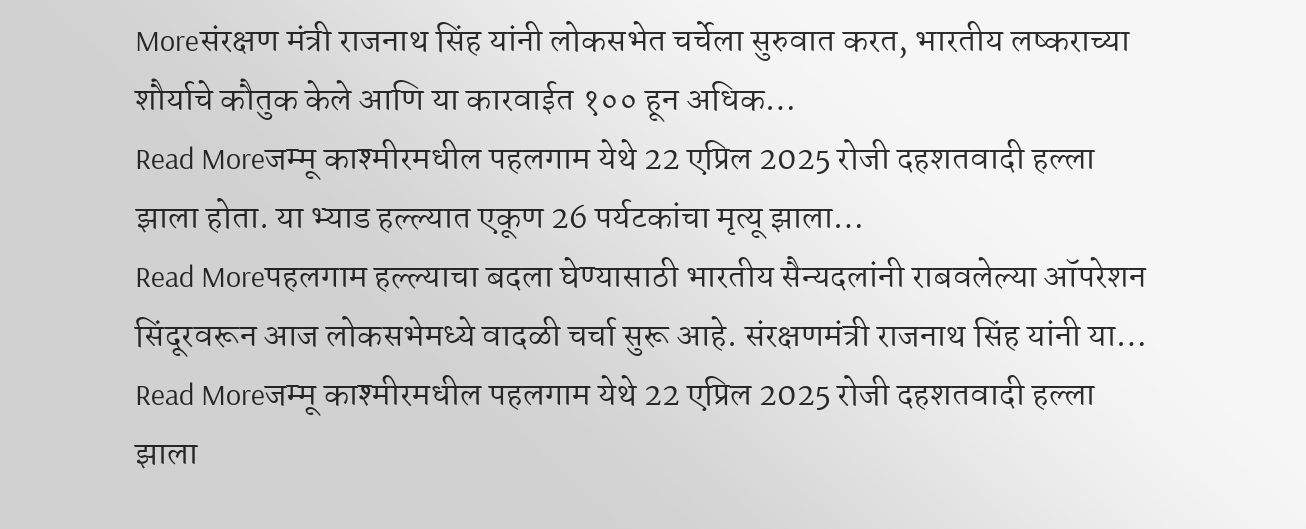Moreसंरक्षण मंत्री राजनाथ सिंह यांनी लोकसभेत चर्चेला सुरुवात करत, भारतीय लष्कराच्या शौर्याचे कौतुक केले आणि या कारवाईत १०० हून अधिक…
Read Moreजम्मू काश्मीरमधील पहलगाम येथे 22 एप्रिल 2025 रोजी दहशतवादी हल्ला झाला होता. या भ्याड हल्ल्यात एकूण 26 पर्यटकांचा मृत्यू झाला…
Read Moreपहलगाम हल्ल्याचा बदला घेण्यासाठी भारतीय सैन्यदलांनी राबवलेल्या ऑपरेशन सिंदूरवरून आज लोकसभेमध्ये वादळी चर्चा सुरू आहे. संरक्षणमंत्री राजनाथ सिंह यांनी या…
Read Moreजम्मू काश्मीरमधील पहलगाम येथे 22 एप्रिल 2025 रोजी दहशतवादी हल्ला झाला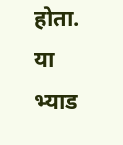होता. या भ्याड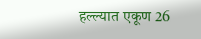हल्ल्यात एकूण 26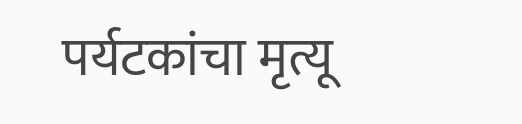पर्यटकांचा मृत्यू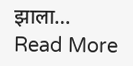झाला…
Read More